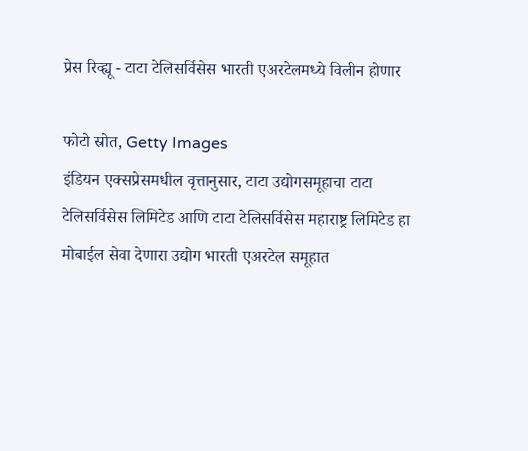प्रेस रिव्ह्यू - टाटा टेलिसर्विसेस भारती एअरटेलमध्ये विलीन होणार

फोटो स्रोत, Getty Images
इंडियन एक्सप्रेसमधील वृत्तानुसार, टाटा उद्योगसमूहाचा टाटा टेलिसर्विसेस लिमिटेड आणि टाटा टेलिसर्विसेस महाराष्ट्र लिमिटेड हा मोबाईल सेवा देणारा उद्योग भारती एअरटेल समूहात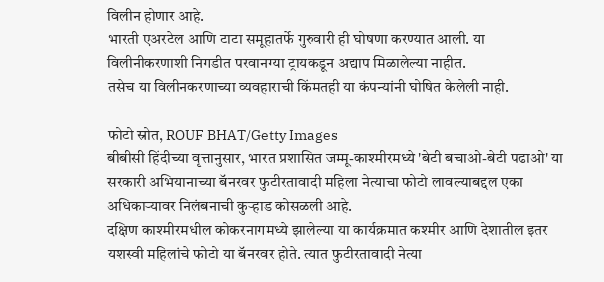विलीन होणार आहे.
भारती एअरटेल आणि टाटा समूहातर्फे गुरुवारी ही घोषणा करण्यात आली. या विलीनीकरणाशी निगडीत परवानग्या ट्रायकडून अद्याप मिळालेल्या नाहीत.
तसेच या विलीनकरणाच्या व्यवहाराची किंमतही या कंपन्यांनी घोषित केलेली नाही.

फोटो स्रोत, ROUF BHAT/Getty Images
बीबीसी हिंदीच्या वृत्तानुसार, भारत प्रशासित जम्मू-काश्मीरमध्ये 'बेटी बचाओ-बेटी पढाओ' या सरकारी अभियानाच्या बॅनरवर फुटीरतावादी महिला नेत्याचा फोटो लावल्याबद्दल एका अधिकाऱ्यावर निलंबनाची कुऱ्हाड कोसळली आहे.
दक्षिण काश्मीरमधील कोकरनागमध्ये झालेल्या या कार्यक्रमात कश्मीर आणि देशातील इतर यशस्वी महिलांचे फोटो या बॅनरवर होते. त्यात फुटीरतावादी नेत्या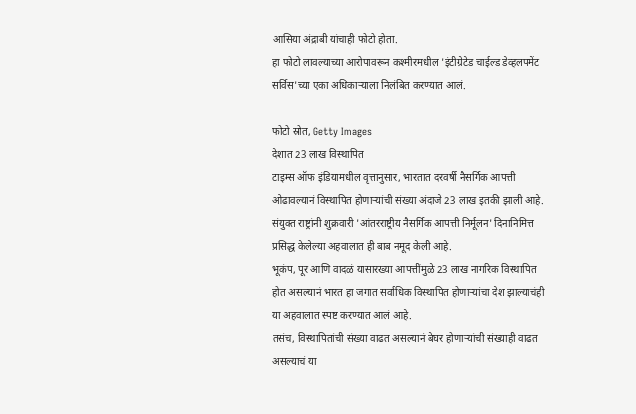आसिया अंद्राबी यांचाही फोटो होता.
हा फोटो लावल्याच्या आरोपावरून कश्मीरमधील 'इंटीग्रेटेड चाईल्ड डेव्हलपमेंट सर्विस'च्या एका अधिकाऱ्याला निलंबित करण्यात आलं.

फोटो स्रोत, Getty Images
देशात 23 लाख विस्थापित
टाइम्स ऑफ इंडियामधील वृत्तानुसार, भारतात दरवर्षी नैसर्गिक आपत्ती ओढावल्यानं विस्थापित होणाऱ्यांची संख्या अंदाजे 23 लाख इतकी झाली आहे. संयुक्त राष्ट्रांनी शुक्रवारी 'आंतरराष्ट्रीय नैसर्गिक आपत्ती निर्मूलन' दिनानिमित्त प्रसिद्ध केलेल्या अहवालात ही बाब नमूद केली आहे.
भूकंप, पूर आणि वादळं यासारख्या आपत्तींमुळे 23 लाख नागरिक विस्थापित होत असल्यानं भारत हा जगात सर्वाधिक विस्थापित होणाऱ्यांचा देश झाल्याचंही या अहवालात स्पष्ट करण्यात आलं आहे.
तसंच, विस्थापितांची संख्या वाढत असल्यानं बेघर होणाऱ्यांची संख्याही वाढत असल्याचं या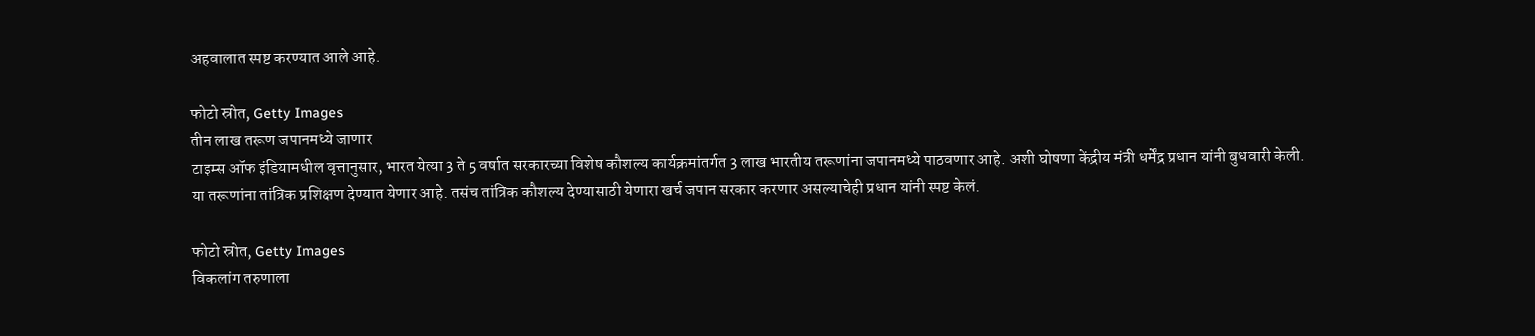अहवालात स्पष्ट करण्यात आले आहे.

फोटो स्रोत, Getty Images
तीन लाख तरूण जपानमध्ये जाणार
टाइम्स ऑफ इंडियामधील वृत्तानुसार, भारत येत्या 3 ते 5 वर्षात सरकारच्या विशेष कौशल्य कार्यक्रमांतर्गत 3 लाख भारतीय तरूणांना जपानमध्ये पाठवणार आहे. अशी घोषणा केंद्रीय मंत्री धर्मेंद्र प्रधान यांनी बुधवारी केली.
या तरूणांना तांत्रिक प्रशिक्षण देण्यात येणार आहे. तसंच तांत्रिक कौशल्य देण्यासाठी येणारा खर्च जपान सरकार करणार असल्याचेही प्रधान यांनी स्पष्ट केलं.

फोटो स्रोत, Getty Images
विकलांग तरुणाला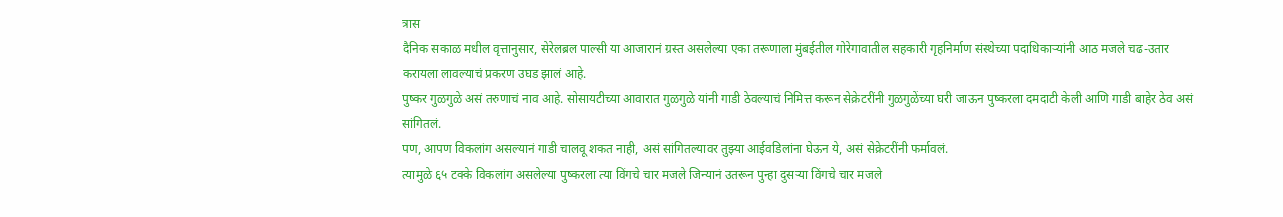त्रास
दैनिक सकाळ मधील वृत्तानुसार, सेरेलब्रल पाल्सी या आजारानं ग्रस्त असलेल्या एका तरूणाला मुंबईतील गोरेगावातील सहकारी गृहनिर्माण संस्थेच्या पदाधिकाऱ्यांनी आठ मजले चढ-उतार करायला लावल्याचं प्रकरण उघड झालं आहे.
पुष्कर गुळगुळे असं तरुणाचं नाव आहे. सोसायटीच्या आवारात गुळगुळे यांनी गाडी ठेवल्याचं निमित्त करून सेक्रेटरींनी गुळगुळेंच्या घरी जाऊन पुष्करला दमदाटी केली आणि गाडी बाहेर ठेव असं सांगितलं.
पण, आपण विकलांग असल्यानं गाडी चालवू शकत नाही, असं सांगितल्यावर तुझ्या आईवडिलांना घेऊन ये, असं सेक्रेटरींनी फर्मावलं.
त्यामुळे ६५ टक्के विकलांग असलेल्या पुष्करला त्या विंगचे चार मजले जिन्यानं उतरून पुन्हा दुसऱ्या विंगचे चार मजले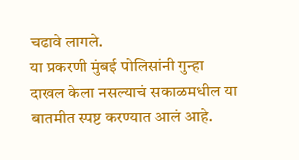चढावे लागले.
या प्रकरणी मुंबई पोलिसांनी गुन्हा दाखल केला नसल्याचं सकाळमधील या बातमीत स्पष्ट करण्यात आलं आहे.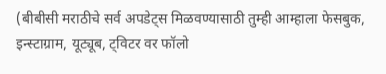(बीबीसी मराठीचे सर्व अपडेट्स मिळवण्यासाठी तुम्ही आम्हाला फेसबुक, इन्स्टाग्राम, यूट्यूब, ट्विटर वर फॉलो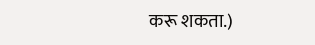करू शकता.)